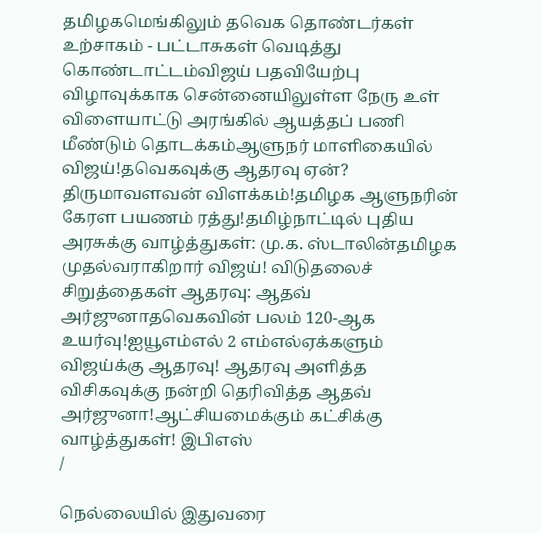தமிழகமெங்கிலும் தவெக தொண்டர்கள் உற்சாகம் - பட்டாசுகள் வெடித்து கொண்டாட்டம்விஜய் பதவியேற்பு விழாவுக்காக சென்னையிலுள்ள நேரு உள் விளையாட்டு அரங்கில் ஆயத்தப் பணி மீண்டும் தொடக்கம்ஆளுநர் மாளிகையில் விஜய்!தவெகவுக்கு ஆதரவு ஏன்? திருமாவளவன் விளக்கம்!தமிழக ஆளுநரின் கேரள பயணம் ரத்து!தமிழ்நாட்டில் புதிய அரசுக்கு வாழ்த்துகள்: மு.க. ஸ்டாலின்தமிழக முதல்வராகிறார் விஜய்! விடுதலைச் சிறுத்தைகள் ஆதரவு: ஆதவ் அர்ஜுனாதவெகவின் பலம் 120-ஆக உயர்வு!ஐயூஎம்எல் 2 எம்எல்ஏக்களும் விஜய்க்கு ஆதரவு! ஆதரவு அளித்த விசிகவுக்கு நன்றி தெரிவித்த ஆதவ் அர்ஜுனா!ஆட்சியமைக்கும் கட்சிக்கு வாழ்த்துகள்! இபிஎஸ்
/

நெல்லையில் இதுவரை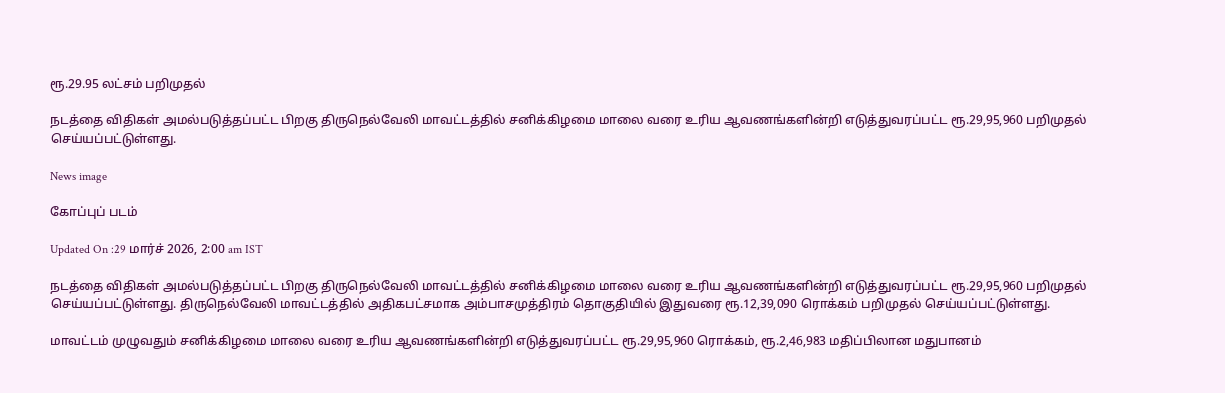ரூ.29.95 லட்சம் பறிமுதல்

நடத்தை விதிகள் அமல்படுத்தப்பட்ட பிறகு திருநெல்வேலி மாவட்டத்தில் சனிக்கிழமை மாலை வரை உரிய ஆவணங்களின்றி எடுத்துவரப்பட்ட ரூ.29,95,960 பறிமுதல் செய்யப்பட்டுள்ளது.

News image

கோப்புப் படம்

Updated On :29 மார்ச் 2026, 2:00 am IST

நடத்தை விதிகள் அமல்படுத்தப்பட்ட பிறகு திருநெல்வேலி மாவட்டத்தில் சனிக்கிழமை மாலை வரை உரிய ஆவணங்களின்றி எடுத்துவரப்பட்ட ரூ.29,95,960 பறிமுதல் செய்யப்பட்டுள்ளது. திருநெல்வேலி மாவட்டத்தில் அதிகபட்சமாக அம்பாசமுத்திரம் தொகுதியில் இதுவரை ரூ.12,39,090 ரொக்கம் பறிமுதல் செய்யப்பட்டுள்ளது.

மாவட்டம் முழுவதும் சனிக்கிழமை மாலை வரை உரிய ஆவணங்களின்றி எடுத்துவரப்பட்ட ரூ.29,95,960 ரொக்கம், ரூ.2,46,983 மதிப்பிலான மதுபானம்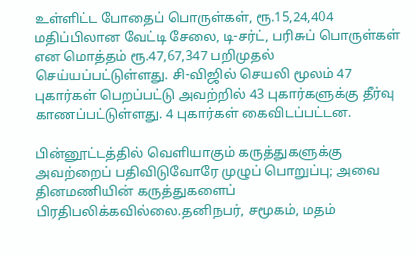உள்ளிட்ட போதைப் பொருள்கள், ரூ.15,24,404 மதிப்பிலான வேட்டி சேலை, டி-சர்ட், பரிசுப் பொருள்கள் என மொத்தம் ரூ.47,67,347 பறிமுதல் செய்யப்பட்டுள்ளது. சி-விஜில் செயலி மூலம் 47 புகார்கள் பெறப்பட்டு அவற்றில் 43 புகார்களுக்கு தீர்வு காணப்பட்டுள்ளது. 4 புகார்கள் கைவிடப்பட்டன.

பின்னூட்டத்தில் வெளியாகும் கருத்துகளுக்கு அவற்றைப் பதிவிடுவோரே முழுப் பொறுப்பு; அவை தினமணியின் கருத்துகளைப் பிரதிபலிக்கவில்லை.தனிநபர், சமூகம், மதம்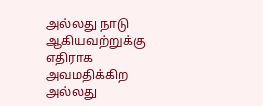அல்லது நாடு ஆகியவற்றுக்கு எதிராக அவமதிக்கிற அல்லது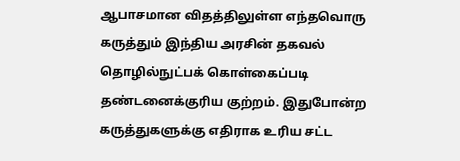ஆபாசமான விதத்திலுள்ள எந்தவொரு கருத்தும் இந்திய அரசின் தகவல் தொழில்நுட்பக் கொள்கைப்படி தண்டனைக்குரிய குற்றம். இதுபோன்ற கருத்துகளுக்கு எதிராக உரிய சட்ட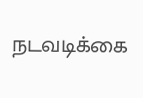நடவடிக்கை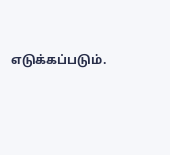எடுக்கப்படும்.